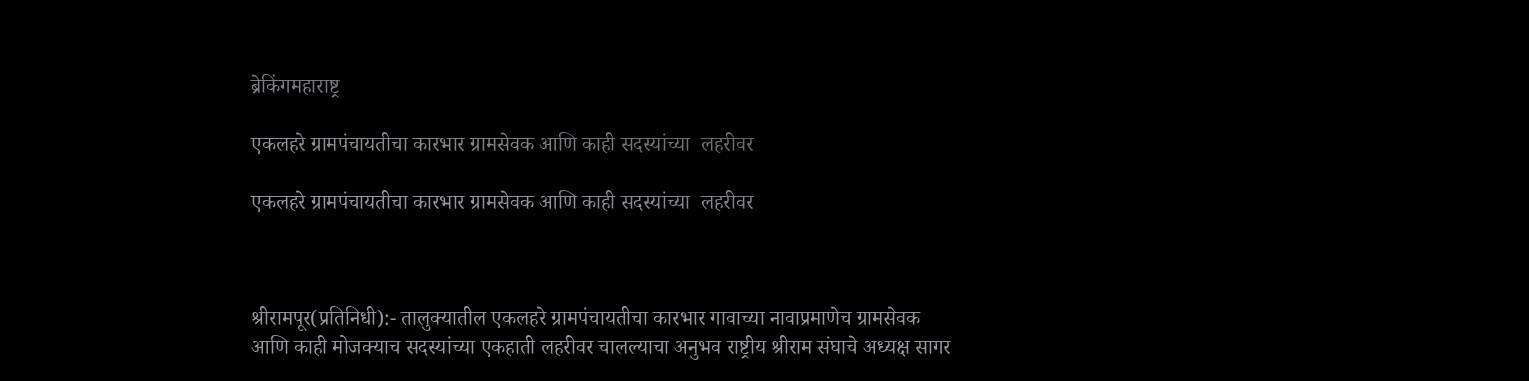ब्रेकिंगमहाराष्ट्र

एकलहरे ग्रामपंचायतीचा कारभार ग्रामसेवक आणि काही सदस्यांच्या  लहरीवर

एकलहरे ग्रामपंचायतीचा कारभार ग्रामसेवक आणि काही सदस्यांच्या  लहरीवर



श्रीरामपूर(प्रतिनिधी):- तालुक्यातील एकलहरे ग्रामपंचायतीचा कारभार गावाच्या नावाप्रमाणेच ग्रामसेवक आणि काही मोजक्याच सदस्यांच्या एकहाती लहरीवर चालल्याचा अनुभव राष्ट्रीय श्रीराम संघाचे अध्यक्ष सागर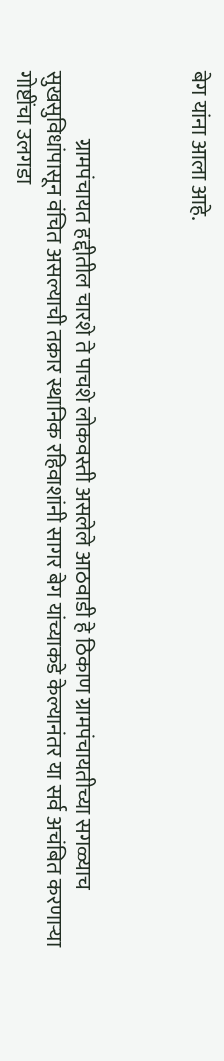बेग यांना आला आहे.



                ग्रामपंचायत हद्दीतील चारशे ते पाचशे लोकवस्ती असलेले आठवाडी हे ठिकाण ग्रामपंचायतीच्या सगळ्याच सुखसुविधांपासून वंचित असल्याची तक्रार स्थानिक रहिवाशांनी सागर बेग यांच्याकडे केल्यानंतर या सर्व अचंबित करणाऱ्या गोष्टींचा उलगडा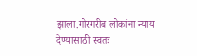झाला.गोरगरीब लोकांना न्याय देण्यासाठी स्वतः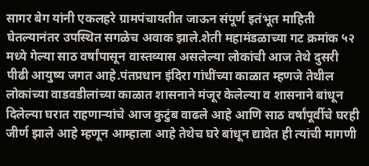सागर बेग यांनी एकलहरे ग्रामपंचायतीत जाऊन संपूर्ण इतंभूत माहिती घेतल्यानंतर उपस्थित सगळेच अवाक झाले.शेती महामंडळाच्या गट क्रमांक ५२ मध्ये गेल्या साठ वर्षांपासून वास्तव्यास असलेल्या लोकांची आज तेथे दुसरी पीढी आयुष्य जगत आहे.पंतप्रधान इंदिरा गांधींच्या काळात म्हणजे तेथील लोकांच्या वाडवडीलांच्या काळात शासनाने मंजूर केलेल्या व शासनाने बांधून दिलेल्या घरात राहणाऱ्यांचे आज कुटुंब वाढले आहे आणि साठ वर्षांपूर्वीचे घरही जीर्ण झाले आहे म्हणून आम्हाला आहे तेथेच घरे बांधून द्यावेत ही त्यांची मागणी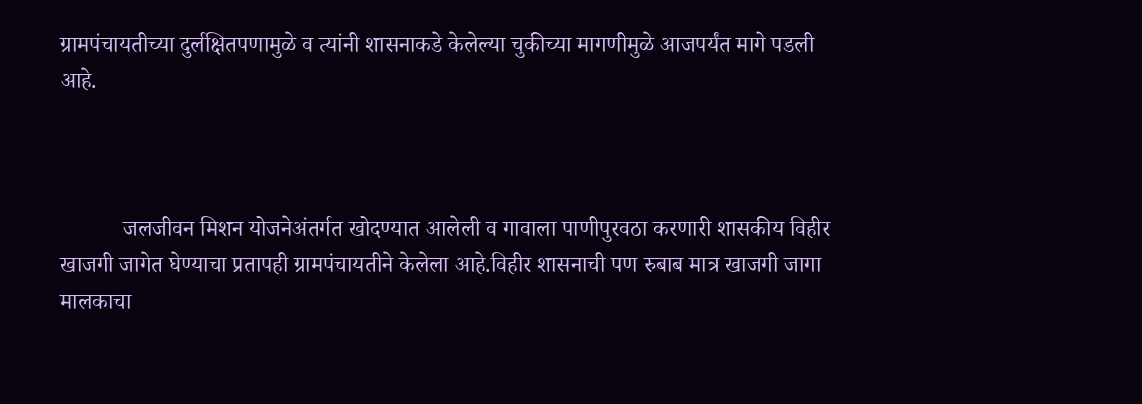ग्रामपंचायतीच्या दुर्लक्षितपणामुळे व त्यांनी शासनाकडे केलेल्या चुकीच्या मागणीमुळे आजपर्यंत मागे पडली आहे.



           जलजीवन मिशन योजनेअंतर्गत खोदण्यात आलेली व गावाला पाणीपुरवठा करणारी शासकीय विहीर खाजगी जागेत घेण्याचा प्रतापही ग्रामपंचायतीने केलेला आहे.विहीर शासनाची पण रुबाब मात्र खाजगी जागा मालकाचा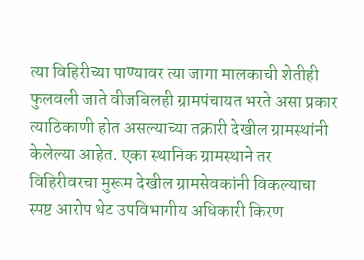त्या विहिरीच्या पाण्यावर त्या जागा मालकाची शेतीही फुलवली जाते वीजबिलही ग्रामपंचायत भरते असा प्रकार त्याठिकाणी होत असल्याच्या तक्रारी देखील ग्रामस्थांनी केलेल्या आहेत. एका स्थानिक ग्रामस्थाने तर विहिरीवरचा मुरूम देखील ग्रामसेवकांनी विकल्याचा स्पष्ट आरोप थेट उपविभागीय अधिकारी किरण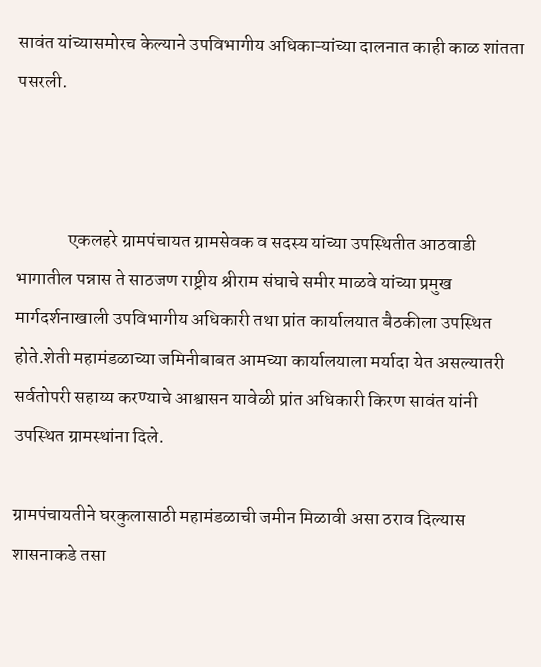सावंत यांच्यासमोरच केल्याने उपविभागीय अधिकाऱ्यांच्या दालनात काही काळ शांतता पसरली.



              एकलहरे ग्रामपंचायत ग्रामसेवक व सदस्य यांच्या उपस्थितीत आठवाडी भागातील पन्नास ते साठजण राष्ट्रीय श्रीराम संघाचे समीर माळवे यांच्या प्रमुख मार्गदर्शनाखाली उपविभागीय अधिकारी तथा प्रांत कार्यालयात बैठकीला उपस्थित होते.शेती महामंडळाच्या जमिनीबाबत आमच्या कार्यालयाला मर्यादा येत असल्यातरी सर्वतोपरी सहाय्य करण्याचे आश्वासन यावेळी प्रांत अधिकारी किरण सावंत यांनी उपस्थित ग्रामस्थांना दिले.

ग्रामपंचायतीने घरकुलासाठी महामंडळाची जमीन मिळावी असा ठराव दिल्यास शासनाकडे तसा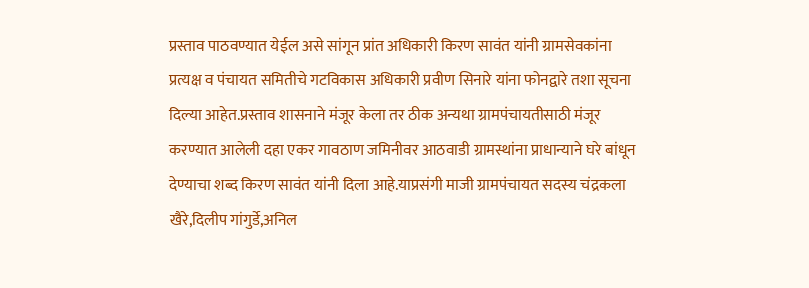प्रस्ताव पाठवण्यात येईल असे सांगून प्रांत अधिकारी किरण सावंत यांनी ग्रामसेवकांना प्रत्यक्ष व पंचायत समितीचे गटविकास अधिकारी प्रवीण सिनारे यांना फोनद्वारे तशा सूचना दिल्या आहेत.प्रस्ताव शासनाने मंजूर केला तर ठीक अन्यथा ग्रामपंचायतीसाठी मंजूर करण्यात आलेली दहा एकर गावठाण जमिनीवर आठवाडी ग्रामस्थांना प्राधान्याने घरे बांधून देण्याचा शब्द किरण सावंत यांनी दिला आहे.याप्रसंगी माजी ग्रामपंचायत सदस्य चंद्रकला खैरे,दिलीप गांगुर्डे,अनिल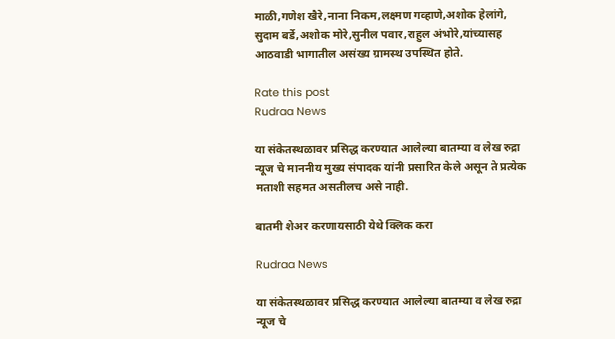माळी,गणेश खैरे,नाना निकम,लक्ष्मण गव्हाणे,अशोक हेलांगे, सुदाम बर्डे,अशोक मोरे,सुनील पवार,राहुल अंभोरे,यांच्यासह आठवाडी भागातील असंख्य ग्रामस्थ उपस्थित होते.

Rate this post
Rudraa News

या संकेतस्थळावर प्रसिद्ध करण्यात आलेल्या बातम्या व लेख रुद्रा न्यूज चे माननीय मुख्य संपादक यांनी प्रसारित केले असून ते प्रत्येक मताशी सहमत असतीलच असे नाही.

बातमी शेअर करणायसाठी येथे क्लिक करा

Rudraa News

या संकेतस्थळावर प्रसिद्ध करण्यात आलेल्या बातम्या व लेख रुद्रा न्यूज चे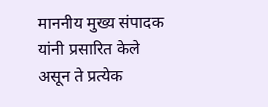माननीय मुख्य संपादक यांनी प्रसारित केले असून ते प्रत्येक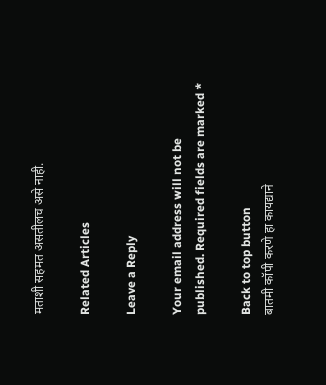मताशी सहमत असतीलच असे नाही.

Related Articles

Leave a Reply

Your email address will not be published. Required fields are marked *

Back to top button
बातमी कॉपी करणे हा कायद्याने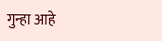गुन्हा आहे